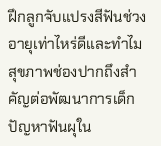ฝึกลูกจับแปรงสีฟันช่วงอายุเท่าไหร่ดีและทำไมสุขภาพช่องปากถึงสำคัญต่อพัฒนาการเด็ก
ปัญหาฟันผุใน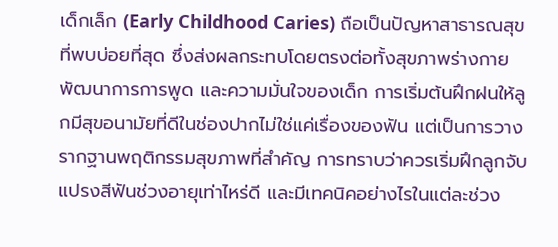เด็กเล็ก (Early Childhood Caries) ถือเป็นปัญหาสาธารณสุขที่พบบ่อยที่สุด ซึ่งส่งผลกระทบโดยตรงต่อทั้งสุขภาพร่างกาย พัฒนาการการพูด และความมั่นใจของเด็ก การเริ่มต้นฝึกฝนให้ลูกมีสุขอนามัยที่ดีในช่องปากไม่ใช่แค่เรื่องของฟัน แต่เป็นการวางรากฐานพฤติกรรมสุขภาพที่สำคัญ การทราบว่าควรเริ่มฝึกลูกจับแปรงสีฟันช่วงอายุเท่าไหร่ดี และมีเทคนิคอย่างไรในแต่ละช่วง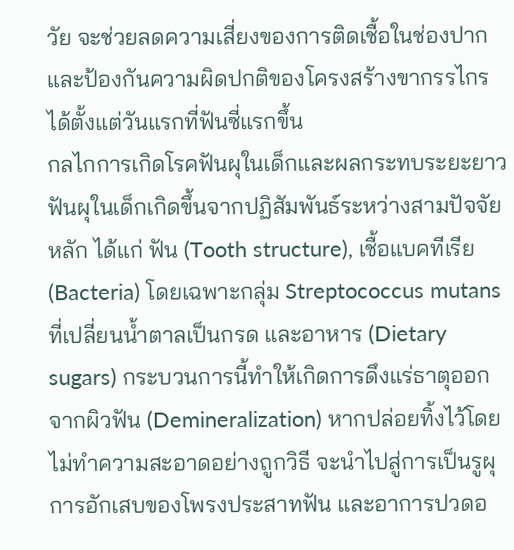วัย จะช่วยลดความเสี่ยงของการติดเชื้อในช่องปากและป้องกันความผิดปกติของโครงสร้างขากรรไกรได้ตั้งแต่วันแรกที่ฟันซี่แรกขึ้น
กลไกการเกิดโรคฟันผุในเด็กและผลกระทบระยะยาว
ฟันผุในเด็กเกิดขึ้นจากปฏิสัมพันธ์ระหว่างสามปัจจัยหลัก ได้แก่ ฟัน (Tooth structure), เชื้อแบคทีเรีย (Bacteria) โดยเฉพาะกลุ่ม Streptococcus mutans ที่เปลี่ยนน้ำตาลเป็นกรด และอาหาร (Dietary sugars) กระบวนการนี้ทำให้เกิดการดึงแร่ธาตุออกจากผิวฟัน (Demineralization) หากปล่อยทิ้งไว้โดยไม่ทำความสะอาดอย่างถูกวิธี จะนำไปสู่การเป็นรูผุ การอักเสบของโพรงประสาทฟัน และอาการปวดอ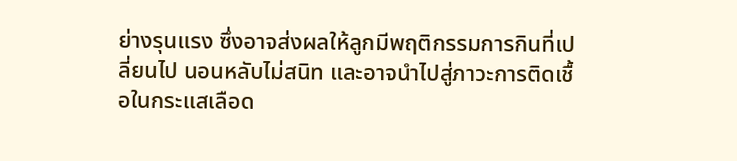ย่างรุนแรง ซึ่งอาจส่งผลให้ลูกมีพฤติกรรมการกินที่เปลี่ยนไป นอนหลับไม่สนิท และอาจนำไปสู่ภาวะการติดเชื้อในกระแสเลือด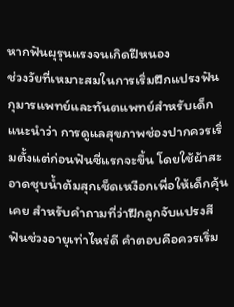หากฟันผุรุนแรงจนเกิดฝีหนอง
ช่วงวัยที่เหมาะสมในการเริ่มฝึกแปรงฟัน
กุมารแพทย์และทันตแพทย์สำหรับเด็กแนะนำว่า การดูแลสุขภาพช่องปากควรเริ่มตั้งแต่ก่อนฟันซี่แรกจะขึ้น โดยใช้ผ้าสะอาดชุบน้ำต้มสุกเช็ดเหงือกเพื่อให้เด็กคุ้นเคย สำหรับคำถามที่ว่าฝึกลูกจับแปรงสีฟันช่วงอายุเท่าไหร่ดี คำตอบคือควรเริ่ม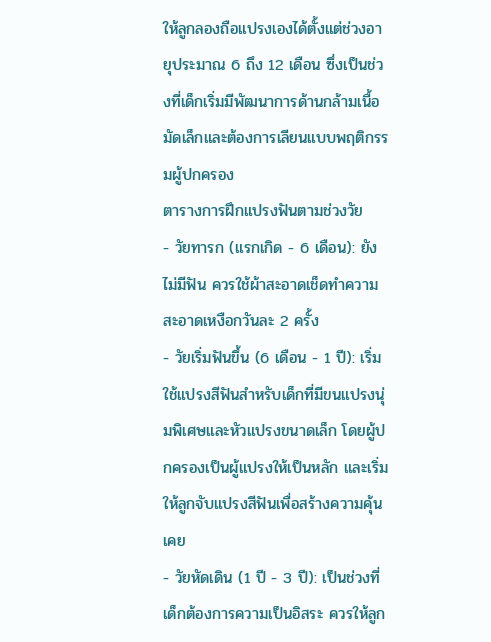ให้ลูกลองถือแปรงเองได้ตั้งแต่ช่วงอายุประมาณ 6 ถึง 12 เดือน ซึ่งเป็นช่วงที่เด็กเริ่มมีพัฒนาการด้านกล้ามเนื้อมัดเล็กและต้องการเลียนแบบพฤติกรรมผู้ปกครอง
ตารางการฝึกแปรงฟันตามช่วงวัย
- วัยทารก (แรกเกิด - 6 เดือน): ยังไม่มีฟัน ควรใช้ผ้าสะอาดเช็ดทำความสะอาดเหงือกวันละ 2 ครั้ง
- วัยเริ่มฟันขึ้น (6 เดือน - 1 ปี): เริ่มใช้แปรงสีฟันสำหรับเด็กที่มีขนแปรงนุ่มพิเศษและหัวแปรงขนาดเล็ก โดยผู้ปกครองเป็นผู้แปรงให้เป็นหลัก และเริ่มให้ลูกจับแปรงสีฟันเพื่อสร้างความคุ้นเคย
- วัยหัดเดิน (1 ปี - 3 ปี): เป็นช่วงที่เด็กต้องการความเป็นอิสระ ควรให้ลูก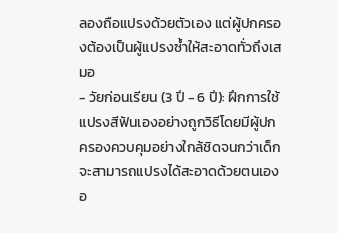ลองถือแปรงด้วยตัวเอง แต่ผู้ปกครองต้องเป็นผู้แปรงซ้ำให้สะอาดทั่วถึงเสมอ
- วัยก่อนเรียน (3 ปี - 6 ปี): ฝึกการใช้แปรงสีฟันเองอย่างถูกวิธีโดยมีผู้ปกครองควบคุมอย่างใกล้ชิดจนกว่าเด็กจะสามารถแปรงได้สะอาดด้วยตนเองอ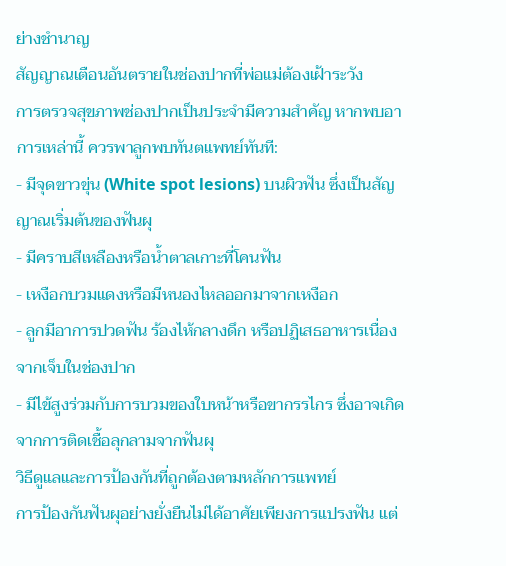ย่างชำนาญ
สัญญาณเตือนอันตรายในช่องปากที่พ่อแม่ต้องเฝ้าระวัง
การตรวจสุขภาพช่องปากเป็นประจำมีความสำคัญ หากพบอาการเหล่านี้ ควรพาลูกพบทันตแพทย์ทันที:
- มีจุดขาวขุ่น (White spot lesions) บนผิวฟัน ซึ่งเป็นสัญญาณเริ่มต้นของฟันผุ
- มีคราบสีเหลืองหรือน้ำตาลเกาะที่โคนฟัน
- เหงือกบวมแดงหรือมีหนองไหลออกมาจากเหงือก
- ลูกมีอาการปวดฟัน ร้องไห้กลางดึก หรือปฏิเสธอาหารเนื่องจากเจ็บในช่องปาก
- มีไข้สูงร่วมกับการบวมของใบหน้าหรือขากรรไกร ซึ่งอาจเกิดจากการติดเชื้อลุกลามจากฟันผุ
วิธีดูแลและการป้องกันที่ถูกต้องตามหลักการแพทย์
การป้องกันฟันผุอย่างยั่งยืนไม่ได้อาศัยเพียงการแปรงฟัน แต่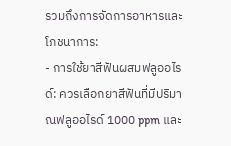รวมถึงการจัดการอาหารและโภชนาการ:
- การใช้ยาสีฟันผสมฟลูออไรด์: ควรเลือกยาสีฟันที่มีปริมาณฟลูออไรด์ 1000 ppm และ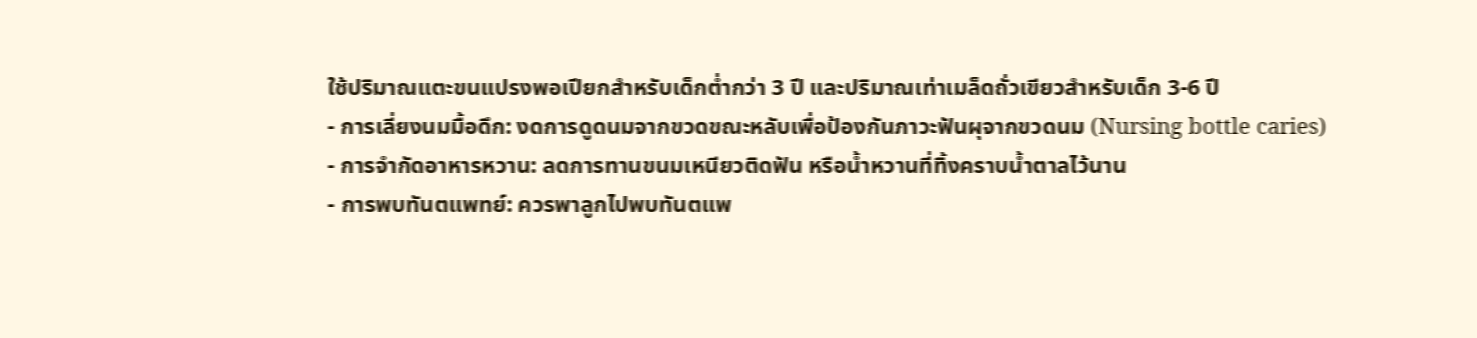ใช้ปริมาณแตะขนแปรงพอเปียกสำหรับเด็กต่ำกว่า 3 ปี และปริมาณเท่าเมล็ดถั่วเขียวสำหรับเด็ก 3-6 ปี
- การเลี่ยงนมมื้อดึก: งดการดูดนมจากขวดขณะหลับเพื่อป้องกันภาวะฟันผุจากขวดนม (Nursing bottle caries)
- การจำกัดอาหารหวาน: ลดการทานขนมเหนียวติดฟัน หรือน้ำหวานที่ทิ้งคราบน้ำตาลไว้นาน
- การพบทันตแพทย์: ควรพาลูกไปพบทันตแพ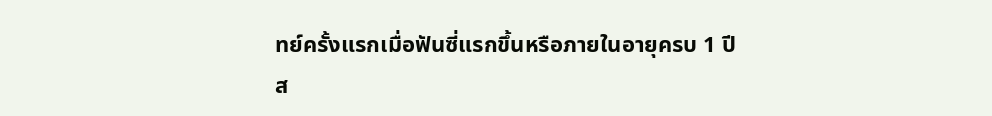ทย์ครั้งแรกเมื่อฟันซี่แรกขึ้นหรือภายในอายุครบ 1 ปี
ส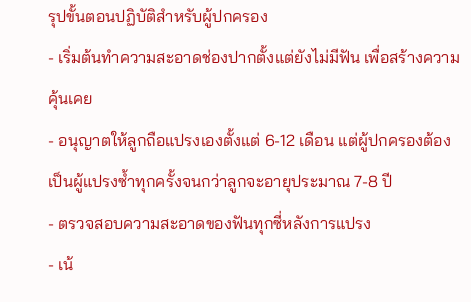รุปขั้นตอนปฏิบัติสำหรับผู้ปกครอง
- เริ่มต้นทำความสะอาดช่องปากตั้งแต่ยังไม่มีฟัน เพื่อสร้างความคุ้นเคย
- อนุญาตให้ลูกถือแปรงเองตั้งแต่ 6-12 เดือน แต่ผู้ปกครองต้องเป็นผู้แปรงซ้ำทุกครั้งจนกว่าลูกจะอายุประมาณ 7-8 ปี
- ตรวจสอบความสะอาดของฟันทุกซี่หลังการแปรง
- เน้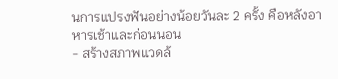นการแปรงฟันอย่างน้อยวันละ 2 ครั้ง คือหลังอาหารเช้าและก่อนนอน
- สร้างสภาพแวดล้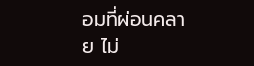อมที่ผ่อนคลาย ไม่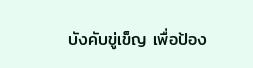บังคับขู่เข็ญ เพื่อป้อง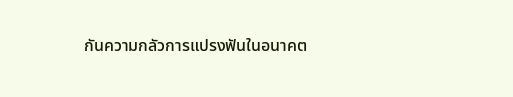กันความกลัวการแปรงฟันในอนาคต